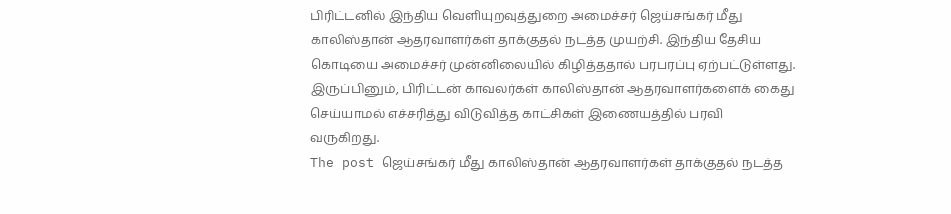பிரிட்டனில் இந்திய வெளியுறவுத்துறை அமைச்சர் ஜெய்சங்கர் மீது காலிஸ்தான் ஆதரவாளர்கள் தாக்குதல் நடத்த முயற்சி. இந்திய தேசிய கொடியை அமைச்சர் முன்னிலையில் கிழித்ததால் பரபரப்பு ஏற்பட்டுள்ளது. இருப்பினும், பிரிட்டன் காவலர்கள் காலிஸ்தான் ஆதரவாளர்களைக் கைது செய்யாமல் எச்சரித்து விடுவித்த காட்சிகள் இணையத்தில் பரவி வருகிறது.
The post ஜெய்சங்கர் மீது காலிஸ்தான் ஆதரவாளர்கள் தாக்குதல் நடத்த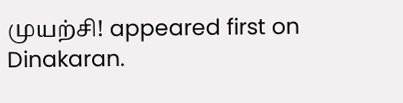முயற்சி! appeared first on Dinakaran.